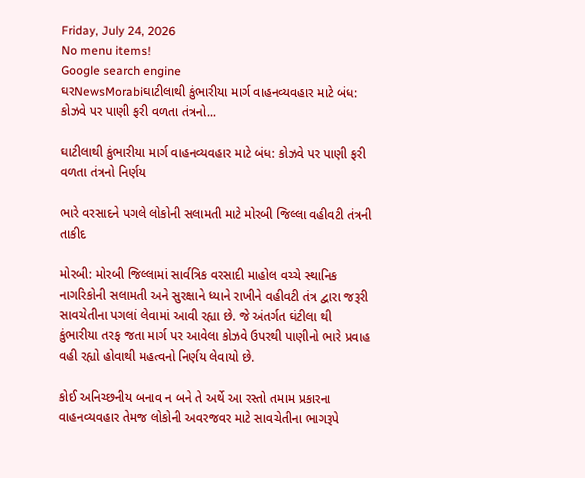Friday, July 24, 2026
No menu items!
Google search engine
ઘરNewsMorabiઘાટીલાથી કુંભારીયા માર્ગ વાહનવ્યવહાર માટે બંધ: કોઝવે પર પાણી ફરી વળતા તંત્રનો...

ઘાટીલાથી કુંભારીયા માર્ગ વાહનવ્યવહાર માટે બંધ: કોઝવે પર પાણી ફરી વળતા તંત્રનો નિર્ણય

ભારે વરસાદને પગલે લોકોની સલામતી માટે મોરબી જિલ્લા વહીવટી તંત્રની તાકીદ

મોરબી: મોરબી જિલ્લામાં સાર્વત્રિક વરસાદી માહોલ વચ્ચે સ્થાનિક નાગરિકોની સલામતી અને સુરક્ષાને ધ્યાને રાખીને વહીવટી તંત્ર દ્વારા જરૂરી સાવચેતીના પગલાં લેવામાં આવી રહ્યા છે. જે અંતર્ગત ઘંટીલા થી કુંભારીયા તરફ જતા માર્ગ પર આવેલા કોઝવે ઉપરથી પાણીનો ભારે પ્રવાહ વહી રહ્યો હોવાથી મહત્વનો નિર્ણય લેવાયો છે.

કોઈ અનિચ્છનીય બનાવ ન બને તે અર્થે આ રસ્તો તમામ પ્રકારના વાહનવ્યવહાર તેમજ લોકોની અવરજવર માટે સાવચેતીના ભાગરૂપે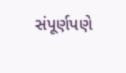સંપૂર્ણપણે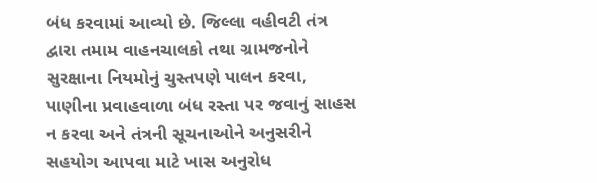બંધ કરવામાં આવ્યો છે. જિલ્લા વહીવટી તંત્ર દ્વારા તમામ વાહનચાલકો તથા ગ્રામજનોને સુરક્ષાના નિયમોનું ચુસ્તપણે પાલન કરવા, પાણીના પ્રવાહવાળા બંધ રસ્તા પર જવાનું સાહસ ન કરવા અને તંત્રની સૂચનાઓને અનુસરીને સહયોગ આપવા માટે ખાસ અનુરોધ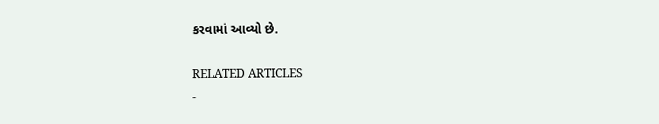કરવામાં આવ્યો છે.

RELATED ARTICLES
-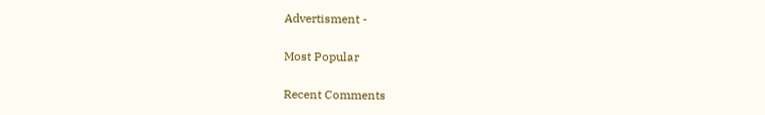Advertisment -

Most Popular

Recent Comments